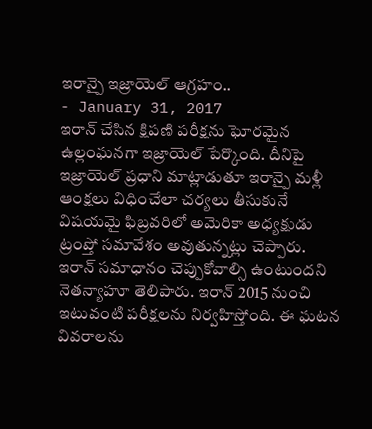ఇరాన్పై ఇజ్రాయెల్ ఆగ్రహం..
- January 31, 2017
ఇరాన్ చేసిన క్షిపణి పరీక్షను ఘోరమైన ఉల్లంఘనగా ఇజ్రాయెల్ పేర్కొంది. దీనిపై ఇజ్రాయెల్ ప్రధాని మాట్లాడుతూ ఇరాన్పై మళ్లీ ఆంక్షలు విధించేలా చర్యలు తీసుకునే విషయమై ఫిబ్రవరిలో అమెరికా అధ్యక్షుడు ట్రంప్తో సమావేశం అవుతున్నట్లు చెప్పారు. ఇరాన్ సమాధానం చెప్పుకోవాల్సి ఉంటుందని నెతన్యాహూ తెలిపారు. ఇరాన్ 2015 నుంచి ఇటువంటి పరీక్షలను నిర్వహిస్తోంది. ఈ ఘటన వివరాలను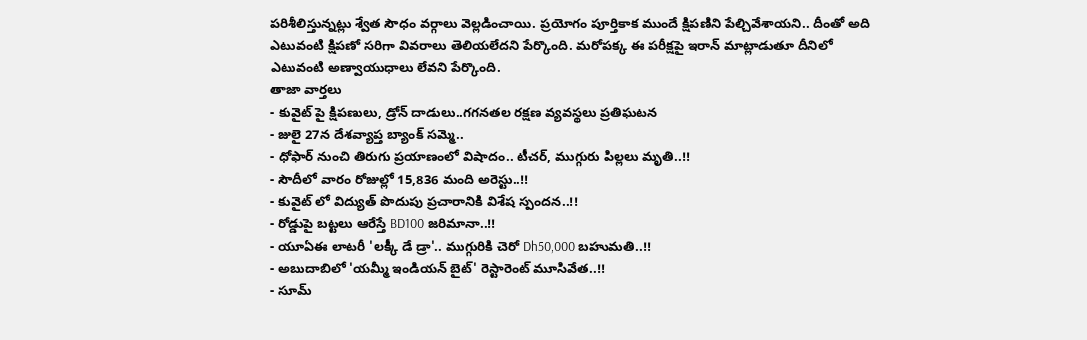పరిశీలిస్తున్నట్లు శ్వేత సౌధం వర్గాలు వెల్లడించాయి. ప్రయోగం పూర్తికాక ముందే క్షిపణిని పేల్చివేశాయని.. దీంతో అది ఎటువంటి క్షిపణో సరిగా వివరాలు తెలియలేదని పేర్కొంది. మరోపక్క ఈ పరీక్షపై ఇరాన్ మాట్లాడుతూ దీనిలో ఎటువంటి అణ్వాయుధాలు లేవని పేర్కొంది.
తాజా వార్తలు
- కువైట్ పై క్షిపణులు, డ్రోన్ దాడులు..గగనతల రక్షణ వ్యవస్థలు ప్రతిఘటన
- జులై 27న దేశవ్యాప్త బ్యాంక్ సమ్మె..
- ధోఫార్ నుంచి తిరుగు ప్రయాణంలో విషాదం.. టీచర్, ముగ్గురు పిల్లలు మృతి..!!
- సౌదీలో వారం రోజుల్లో 15,836 మంది అరెస్టు..!!
- కువైట్ లో విద్యుత్ పొదుపు ప్రచారానికి విశేష స్పందన..!!
- రోడ్డుపై బట్టలు ఆరేస్తే BD100 జరిమానా..!!
- యూఏఈ లాటరీ 'లక్కీ డే డ్రా'.. ముగ్గురికి చెరో Dh50,000 బహుమతి..!!
- అబుదాబిలో 'యమ్మీ ఇండియన్ బైట్' రెస్టారెంట్ మూసివేత..!!
- సూమ్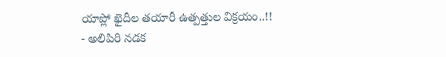యాప్లో ఖైదీల తయారీ ఉత్పత్తుల విక్రయం..!!
- అలిపిరి నడక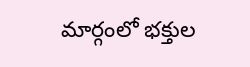మార్గంలో భక్తుల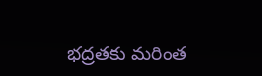భద్రతకు మరింత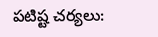పటిష్ట చర్యలు: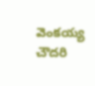వెంకయ్య చౌదరి